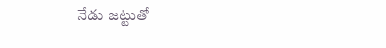నేడు జట్టుతో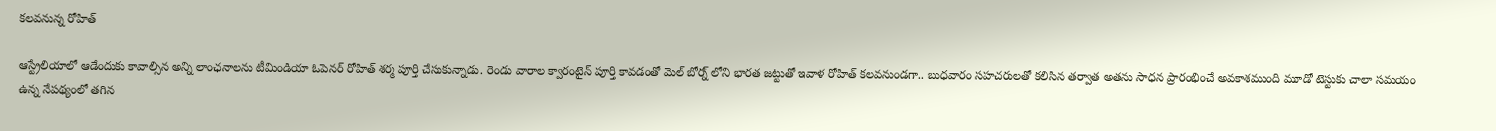కలవనున్న రోహిత్

ఆస్ట్రేలియాలో ఆడేందుకు కావాల్సిన అన్ని లాంఛనాలను టీమిండియా ఓపెనర్ రోహిత్ శర్మ పూర్తి చేసుకున్నాడు. రెండు వారాల క్వారంటైన్ పూర్తి కావడంతో మెల్ బోర్న్ లోని భారత జట్టుతో ఇవాళ రోహిత్ కలవనుండగా.. బుధవారం సహచరులతో కలిసిన తర్వాత అతను సాధన ప్రారంభించే అవకాశముంది మూడో టెస్టుకు చాలా సమయం ఉన్న నేపథ్యంలో తగిన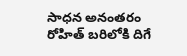సాధన అనంతరం రోహిత్ బరిలోకి దిగే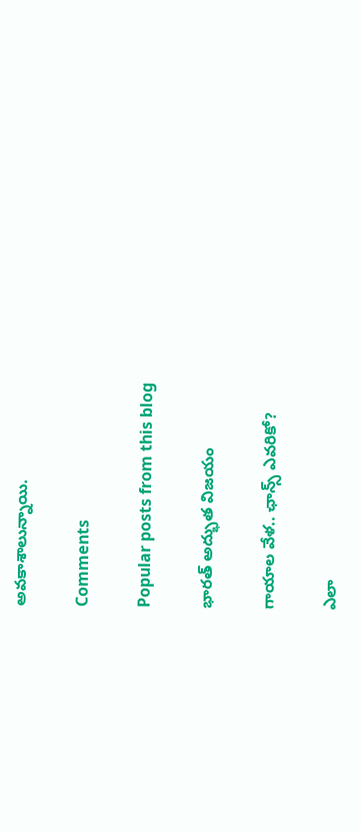అవకాశాలున్నాయి.

Comments

Popular posts from this blog

భారత్‌ అద్భుత విజయం

గాయాల వేళ.. ఛాన్స్‌ ఎవరికో?

ఎలా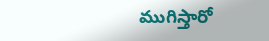ముగిస్తారో